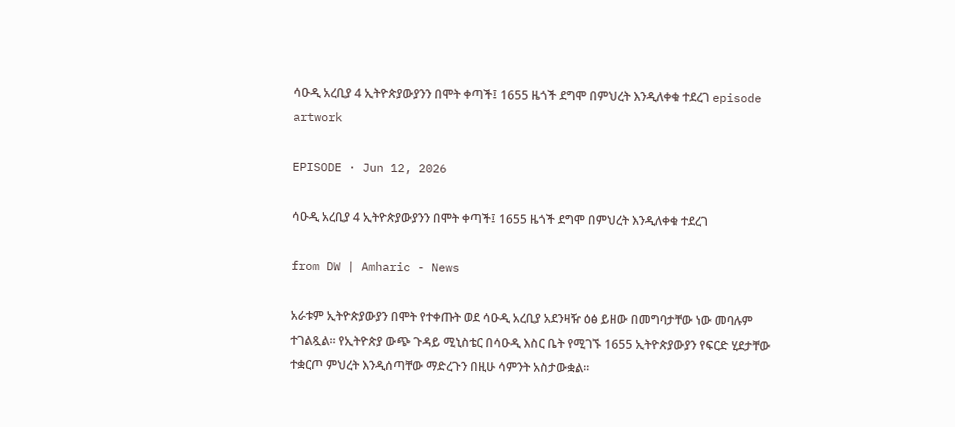ሳዑዲ አረቢያ 4 ኢትዮጵያውያንን በሞት ቀጣች፤ 1655 ዜጎች ደግሞ በምህረት እንዲለቀቁ ተደረገ episode artwork

EPISODE · Jun 12, 2026

ሳዑዲ አረቢያ 4 ኢትዮጵያውያንን በሞት ቀጣች፤ 1655 ዜጎች ደግሞ በምህረት እንዲለቀቁ ተደረገ

from DW | Amharic - News

አራቱም ኢትዮጵያውያን በሞት የተቀጡት ወደ ሳዑዲ አረቢያ አደንዛዥ ዕፅ ይዘው በመግባታቸው ነው መባሉም ተገልጿል። የኢትዮጵያ ውጭ ጉዳይ ሚኒስቴር በሳዑዲ እስር ቤት የሚገኙ 1655 ኢትዮጵያውያን የፍርድ ሂደታቸው ተቋርጦ ምህረት እንዲሰጣቸው ማድረጉን በዚሁ ሳምንት አስታውቋል።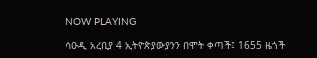NOW PLAYING

ሳዑዲ አረቢያ 4 ኢትዮጵያውያንን በሞት ቀጣች፤ 1655 ዜጎች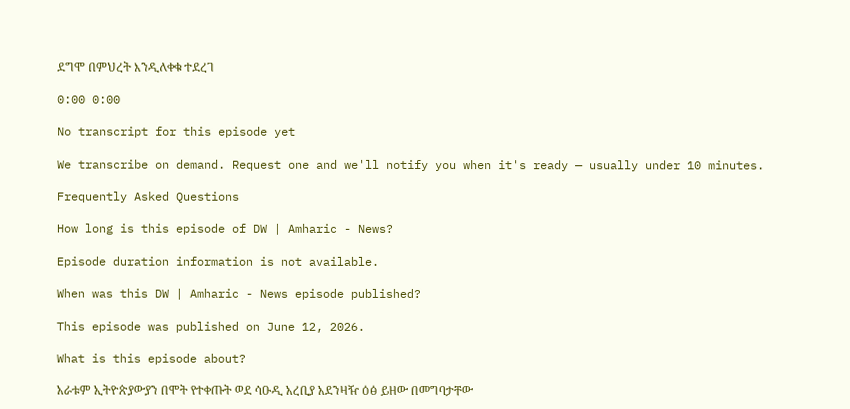ደግሞ በምህረት እንዲለቀቁ ተደረገ

0:00 0:00

No transcript for this episode yet

We transcribe on demand. Request one and we'll notify you when it's ready — usually under 10 minutes.

Frequently Asked Questions

How long is this episode of DW | Amharic - News?

Episode duration information is not available.

When was this DW | Amharic - News episode published?

This episode was published on June 12, 2026.

What is this episode about?

አራቱም ኢትዮጵያውያን በሞት የተቀጡት ወደ ሳዑዲ አረቢያ አደንዛዥ ዕፅ ይዘው በመግባታቸው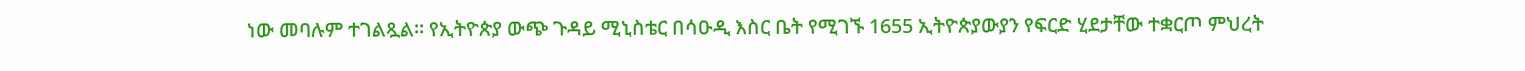ነው መባሉም ተገልጿል። የኢትዮጵያ ውጭ ጉዳይ ሚኒስቴር በሳዑዲ እስር ቤት የሚገኙ 1655 ኢትዮጵያውያን የፍርድ ሂደታቸው ተቋርጦ ምህረት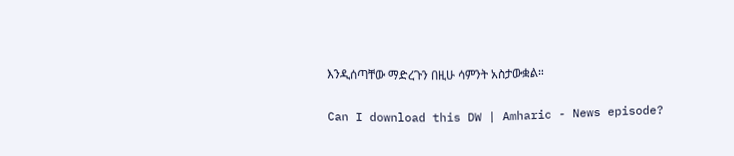እንዲሰጣቸው ማድረጉን በዚሁ ሳምንት አስታውቋል።

Can I download this DW | Amharic - News episode?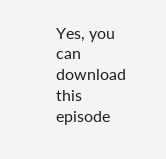Yes, you can download this episode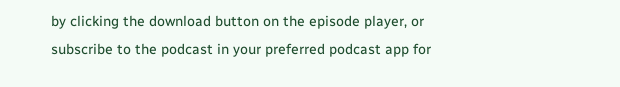by clicking the download button on the episode player, or subscribe to the podcast in your preferred podcast app for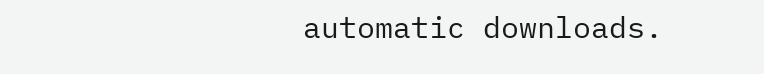automatic downloads.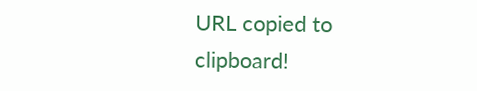URL copied to clipboard!